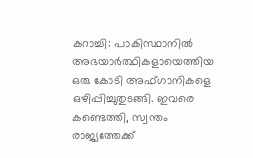കറാച്ചി: പാകിസ്ഥാനിൽ അഭയാർത്ഥികളായെത്തിയ ഒരു കോടി അഫ്ഗാനികളെ ഒഴിപ്പിച്ചുതുടങ്ങി. ഇവരെ കണ്ടെത്തി, സ്വന്തം രാജ്യത്തേക്ക്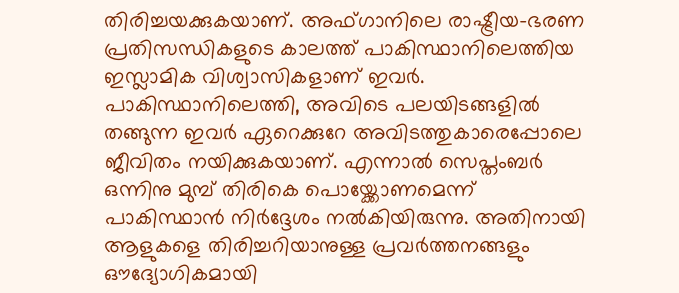തിരിച്ചയക്കുകയാണ്. അഫ്ഗാനിലെ രാഷ്ട്രീയ-ഭരണ പ്രതിസന്ധികളുടെ കാലത്ത് പാകിസ്ഥാനിലെത്തിയ ഇസ്ലാമിക വിശ്വാസികളാണ് ഇവർ.
പാകിസ്ഥാനിലെത്തി, അവിടെ പലയിടങ്ങളിൽ തങ്ങുന്ന ഇവർ ഏറെക്കുറേ അവിടത്തുകാരെപ്പോലെ ജീവിതം നയിക്കുകയാണ്. എന്നാൽ സെപ്തംബർ ഒന്നിനു മുമ്പ് തിരികെ പൊയ്ക്കോണമെന്ന് പാകിസ്ഥാൻ നിർദ്ദേശം നൽകിയിരുന്നു. അതിനായി ആളുകളെ തിരിച്ചറിയാനുള്ള പ്രവർത്തനങ്ങളും ഔദ്യോഗികമായി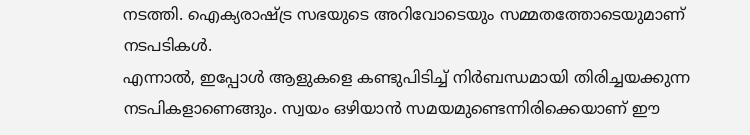നടത്തി. ഐക്യരാഷ്ട്ര സഭയുടെ അറിവോടെയും സമ്മതത്തോടെയുമാണ് നടപടികൾ.
എന്നാൽ, ഇപ്പോൾ ആളുകളെ കണ്ടുപിടിച്ച് നിർബന്ധമായി തിരിച്ചയക്കുന്ന നടപികളാണെങ്ങും. സ്വയം ഒഴിയാൻ സമയമുണ്ടെന്നിരിക്കെയാണ് ഈ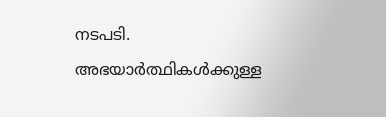നടപടി. അഭയാർത്ഥികൾക്കുള്ള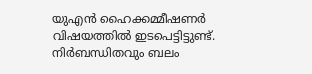യുഎൻ ഹൈക്കമ്മീഷണർ വിഷയത്തിൽ ഇടപെട്ടിട്ടുണ്ട്. നിർബന്ധിതവും ബലം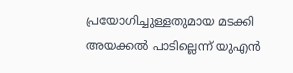പ്രയോഗിച്ചുള്ളതുമായ മടക്കി അയക്കൽ പാടില്ലെന്ന് യുഎൻ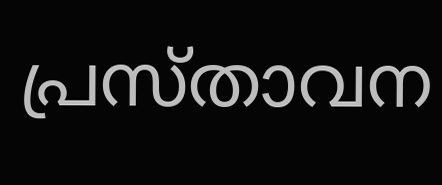പ്രസ്താവന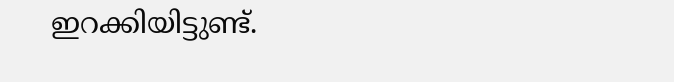ഇറക്കിയിട്ടുണ്ട്.